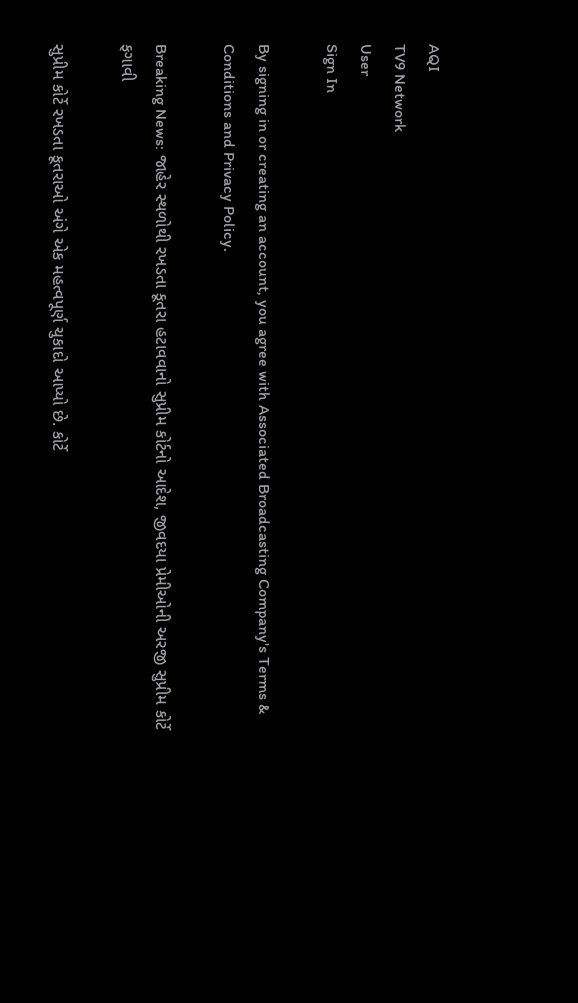AQI
TV9 Network
User
Sign In

By signing in or creating an account, you agree with Associated Broadcasting Company's Terms & Conditions and Privacy Policy.

Breaking News: જાહેર સ્થળોથી રખડતા કૂતરા હટાવવાનો સુપ્રીમ કોર્ટનો આદેશ, જીવદયા પ્રેમીઓની અરજી સુપ્રીમ કોર્ટે ફગાવી

સુપ્રીમ કોર્ટે રખડતા કૂતરાઓ અંગે એક મહત્વપૂર્ણ ચુકાદો આપ્યો છે. કોર્ટે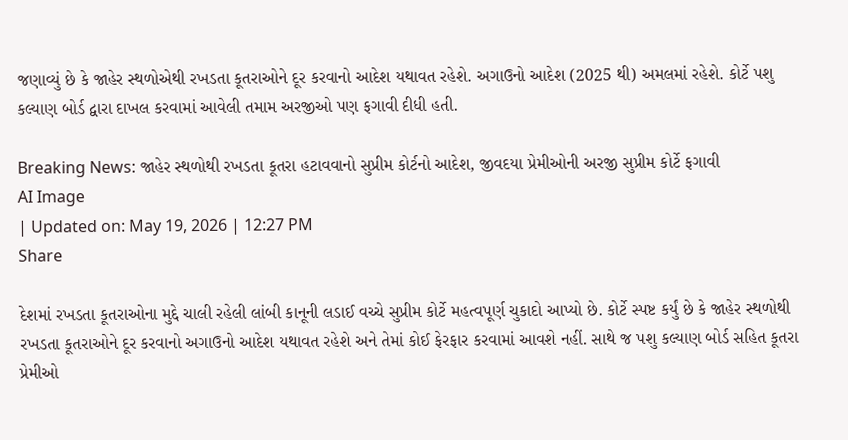જણાવ્યું છે કે જાહેર સ્થળોએથી રખડતા કૂતરાઓને દૂર કરવાનો આદેશ યથાવત રહેશે. અગાઉનો આદેશ (2025 થી) અમલમાં રહેશે. કોર્ટે પશુ કલ્યાણ બોર્ડ દ્વારા દાખલ કરવામાં આવેલી તમામ અરજીઓ પણ ફગાવી દીધી હતી.

Breaking News: જાહેર સ્થળોથી રખડતા કૂતરા હટાવવાનો સુપ્રીમ કોર્ટનો આદેશ, જીવદયા પ્રેમીઓની અરજી સુપ્રીમ કોર્ટે ફગાવી
AI Image
| Updated on: May 19, 2026 | 12:27 PM
Share

દેશમાં રખડતા કૂતરાઓના મુદ્દે ચાલી રહેલી લાંબી કાનૂની લડાઈ વચ્ચે સુપ્રીમ કોર્ટે મહત્વપૂર્ણ ચુકાદો આપ્યો છે. કોર્ટે સ્પષ્ટ કર્યું છે કે જાહેર સ્થળોથી રખડતા કૂતરાઓને દૂર કરવાનો અગાઉનો આદેશ યથાવત રહેશે અને તેમાં કોઈ ફેરફાર કરવામાં આવશે નહીં. સાથે જ પશુ કલ્યાણ બોર્ડ સહિત કૂતરા પ્રેમીઓ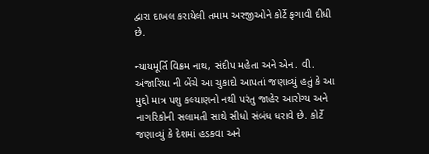દ્વારા દાખલ કરાયેલી તમામ અરજીઓને કોર્ટે ફગાવી દીધી છે.

ન્યાયમૂર્તિ વિક્રમ નાથ, સંદીપ મહેતા અને એન. વી. અંજારિયા ની બેંચે આ ચુકાદો આપતાં જણાવ્યું હતું કે આ મુદ્દો માત્ર પશુ કલ્યાણનો નથી પરંતુ જાહેર આરોગ્ય અને નાગરિકોની સલામતી સાથે સીધો સંબંધ ધરાવે છે. કોર્ટે જણાવ્યું કે દેશમાં હડકવા અને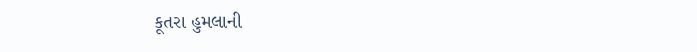કૂતરા હુમલાની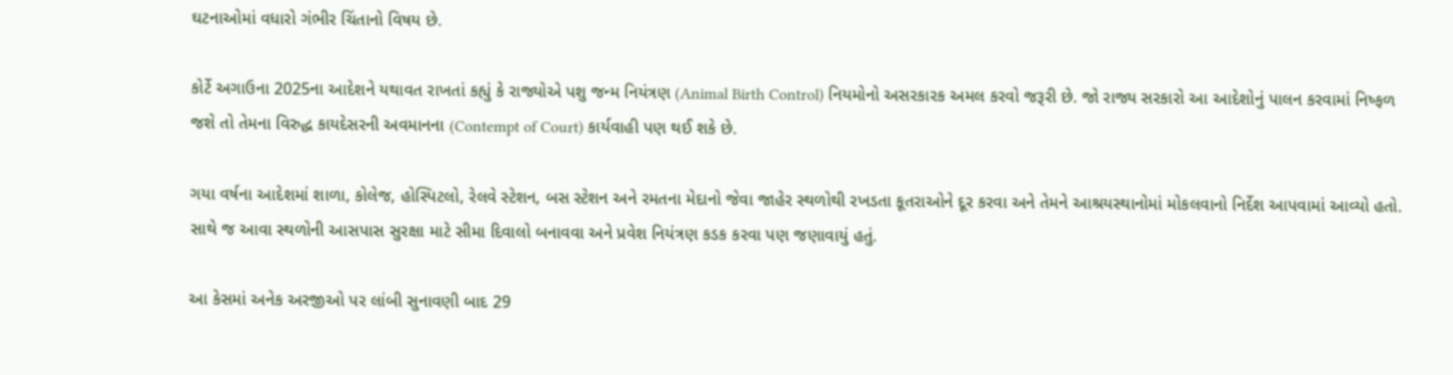ઘટનાઓમાં વધારો ગંભીર ચિંતાનો વિષય છે.

કોર્ટે અગાઉના 2025ના આદેશને યથાવત રાખતાં કહ્યું કે રાજ્યોએ પશુ જન્મ નિયંત્રણ (Animal Birth Control) નિયમોનો અસરકારક અમલ કરવો જરૂરી છે. જો રાજ્ય સરકારો આ આદેશોનું પાલન કરવામાં નિષ્ફળ જશે તો તેમના વિરુદ્ધ કાયદેસરની અવમાનના (Contempt of Court) કાર્યવાહી પણ થઈ શકે છે.

ગયા વર્ષના આદેશમાં શાળા, કોલેજ, હોસ્પિટલો, રેલવે સ્ટેશન, બસ સ્ટેશન અને રમતના મેદાનો જેવા જાહેર સ્થળોથી રખડતા કૂતરાઓને દૂર કરવા અને તેમને આશ્રયસ્થાનોમાં મોકલવાનો નિર્દેશ આપવામાં આવ્યો હતો. સાથે જ આવા સ્થળોની આસપાસ સુરક્ષા માટે સીમા દિવાલો બનાવવા અને પ્રવેશ નિયંત્રણ કડક કરવા પણ જણાવાયું હતું.

આ કેસમાં અનેક અરજીઓ પર લાંબી સુનાવણી બાદ 29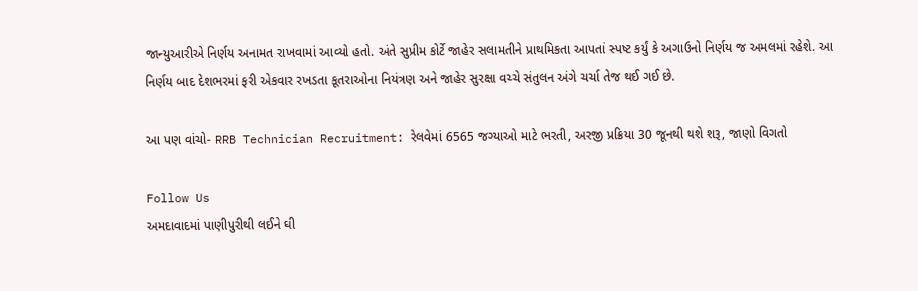જાન્યુઆરીએ નિર્ણય અનામત રાખવામાં આવ્યો હતો. અંતે સુપ્રીમ કોર્ટે જાહેર સલામતીને પ્રાથમિકતા આપતાં સ્પષ્ટ કર્યું કે અગાઉનો નિર્ણય જ અમલમાં રહેશે. આ નિર્ણય બાદ દેશભરમાં ફરી એકવાર રખડતા કૂતરાઓના નિયંત્રણ અને જાહેર સુરક્ષા વચ્ચે સંતુલન અંગે ચર્ચા તેજ થઈ ગઈ છે.

આ પણ વાંચો- RRB Technician Recruitment: રેલવેમાં 6565 જગ્યાઓ માટે ભરતી, અરજી પ્રક્રિયા 30 જૂનથી થશે શરૂ, જાણો વિગતો

Follow Us
અમદાવાદમાં પાણીપુરીથી લઈને ઘી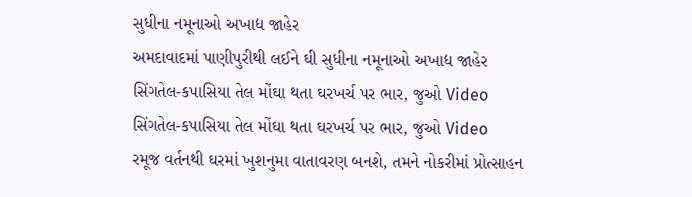સુધીના નમૂનાઓ અખાદ્ય જાહેર
અમદાવાદમાં પાણીપુરીથી લઈને ઘી સુધીના નમૂનાઓ અખાદ્ય જાહેર
સિંગતેલ-કપાસિયા તેલ મોંઘા થતા ઘરખર્ચ પર ભાર, જુઓ Video
સિંગતેલ-કપાસિયા તેલ મોંઘા થતા ઘરખર્ચ પર ભાર, જુઓ Video
રમૂજ વર્તનથી ઘરમાં ખુશનુમા વાતાવરણ બનશે, તમને નોકરીમાં પ્રોત્સાહન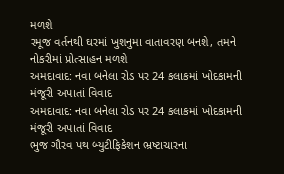મળશે
રમૂજ વર્તનથી ઘરમાં ખુશનુમા વાતાવરણ બનશે, તમને નોકરીમાં પ્રોત્સાહન મળશે
અમદાવાદ: નવા બનેલા રોડ પર 24 કલાકમાં ખોદકામની મંજૂરી અપાતાં વિવાદ
અમદાવાદ: નવા બનેલા રોડ પર 24 કલાકમાં ખોદકામની મંજૂરી અપાતાં વિવાદ
ભુજ ગૌરવ પથ બ્યુટીફિકેશન ભ્રષ્ટાચારના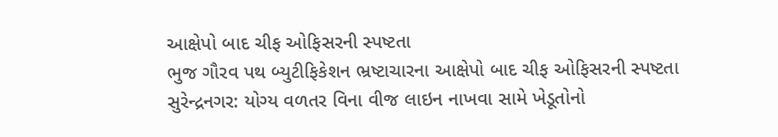આક્ષેપો બાદ ચીફ ઓફિસરની સ્પષ્ટતા
ભુજ ગૌરવ પથ બ્યુટીફિકેશન ભ્રષ્ટાચારના આક્ષેપો બાદ ચીફ ઓફિસરની સ્પષ્ટતા
સુરેન્દ્રનગર: યોગ્ય વળતર વિના વીજ લાઇન નાખવા સામે ખેડૂતોનો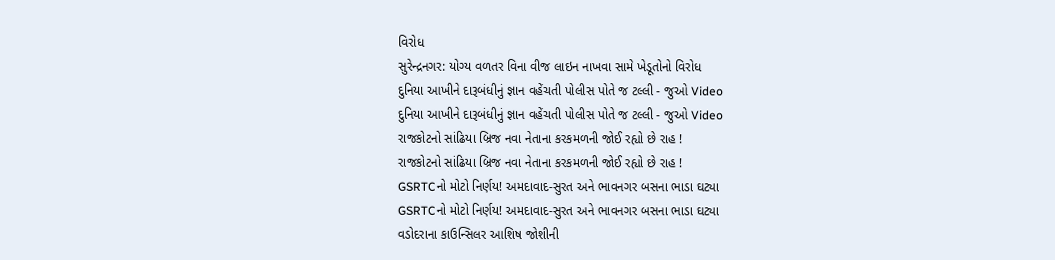વિરોધ
સુરેન્દ્રનગર: યોગ્ય વળતર વિના વીજ લાઇન નાખવા સામે ખેડૂતોનો વિરોધ
દુનિયા આખીને દારૂબંધીનું જ્ઞાન વહેંચતી પોલીસ પોતે જ ટલ્લી - જુઓ Video
દુનિયા આખીને દારૂબંધીનું જ્ઞાન વહેંચતી પોલીસ પોતે જ ટલ્લી - જુઓ Video
રાજકોટનો સાંઢિયા બ્રિજ નવા નેતાના કરકમળની જોઈ રહ્યો છે રાહ !
રાજકોટનો સાંઢિયા બ્રિજ નવા નેતાના કરકમળની જોઈ રહ્યો છે રાહ !
GSRTCનો મોટો નિર્ણય! અમદાવાદ-સુરત અને ભાવનગર બસના ભાડા ઘટ્યા
GSRTCનો મોટો નિર્ણય! અમદાવાદ-સુરત અને ભાવનગર બસના ભાડા ઘટ્યા
વડોદરાના કાઉન્સિલર આશિષ જોશીની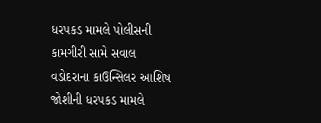ધરપકડ મામલે પોલીસની કામગીરી સામે સવાલ
વડોદરાના કાઉન્સિલર આશિષ જોશીની ધરપકડ મામલે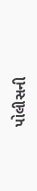પોલીસની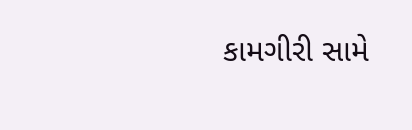કામગીરી સામે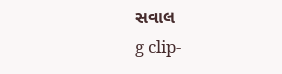સવાલ
g clip-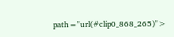path="url(#clip0_868_265)">